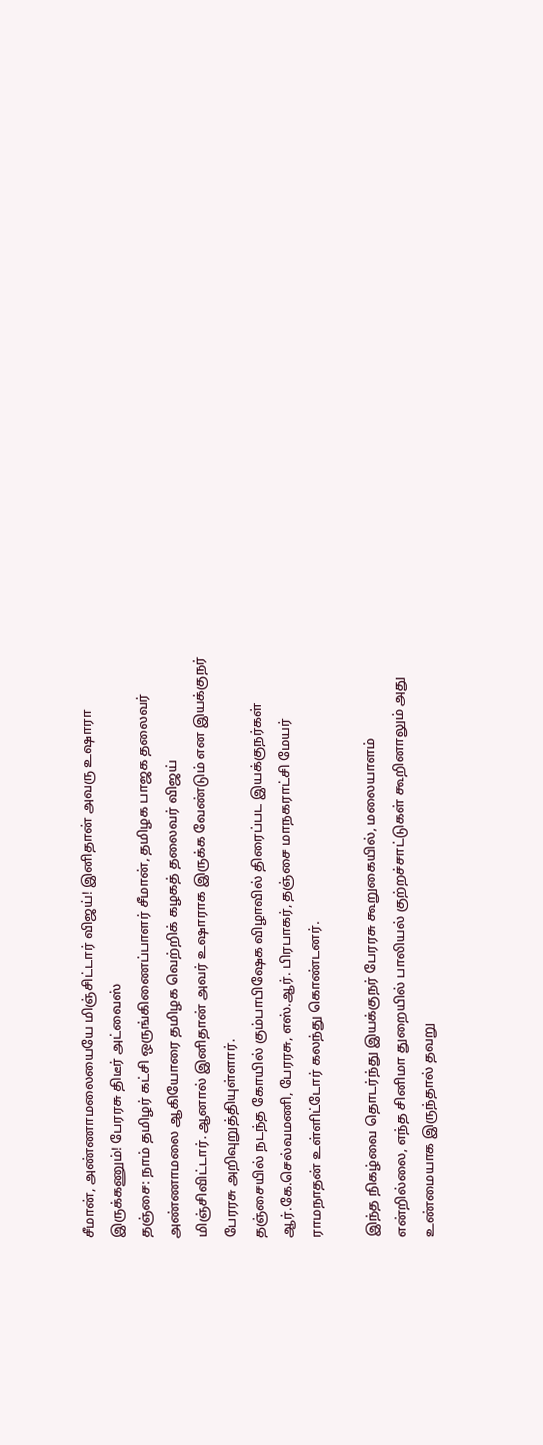சீமான், அண்ணாமலையையே மிஞ்சிட்டார் விஜய்! இனிதான் அவரு உஷாரா இருக்கணும்! பேரரசு திடீர் அட்வைஸ்
தஞ்சை: நாம் தமிழர் கட்சி ஒருங்கிணைப்பாளர் சீமான், தமிழக பாஜக தலைவர் அண்ணாமலை ஆகியோரை தமிழக வெற்றிக் கழகத் தலைவர் விஜய் மிஞ்சிவிட்டார். ஆனால் இனிதான் அவர் உஷாராக இருக்க வேண்டும் என இயக்குநர் பேரரசு அறிவுறுத்தியுள்ளார்.
தஞ்சையில் நடந்த கோயில் கும்பாபிஷேக விழாவில் திரைப்பட இயக்குநர்கள் ஆர்.கே.செல்வமணி, பேரரசு, எஸ்.ஆர். பிரபாகர், தஞ்சை மாநகராட்சி மேயர் ராமநாதன் உள்ளிட்டோர் கலந்து கொண்டனர்.

இந்த நிகழ்வை தொடர்ந்து இயக்குநர் பேரரசு கூறுகையில், மலையாளம் என்றில்லை, எந்த சினிமா துறையில் பாலியல் குற்றச்சாட்டுகள் கூறினாலும் அது உண்மையாக இருந்தால் தவறு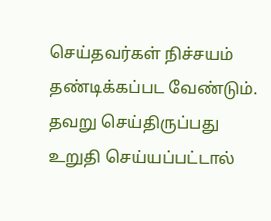செய்தவர்கள் நிச்சயம் தண்டிக்கப்பட வேண்டும்.
தவறு செய்திருப்பது உறுதி செய்யப்பட்டால்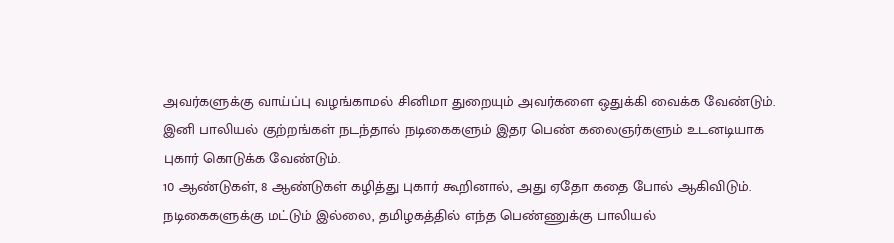அவர்களுக்கு வாய்ப்பு வழங்காமல் சினிமா துறையும் அவர்களை ஒதுக்கி வைக்க வேண்டும். இனி பாலியல் குற்றங்கள் நடந்தால் நடிகைகளும் இதர பெண் கலைஞர்களும் உடனடியாக புகார் கொடுக்க வேண்டும்.
10 ஆண்டுகள், 8 ஆண்டுகள் கழித்து புகார் கூறினால், அது ஏதோ கதை போல் ஆகிவிடும். நடிகைகளுக்கு மட்டும் இல்லை, தமிழகத்தில் எந்த பெண்ணுக்கு பாலியல்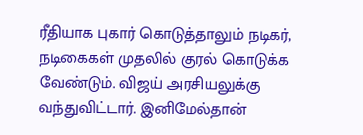ரீதியாக புகார் கொடுத்தாலும் நடிகர், நடிகைகள் முதலில் குரல் கொடுக்க வேண்டும். விஜய் அரசியலுக்கு வந்துவிட்டார். இனிமேல்தான்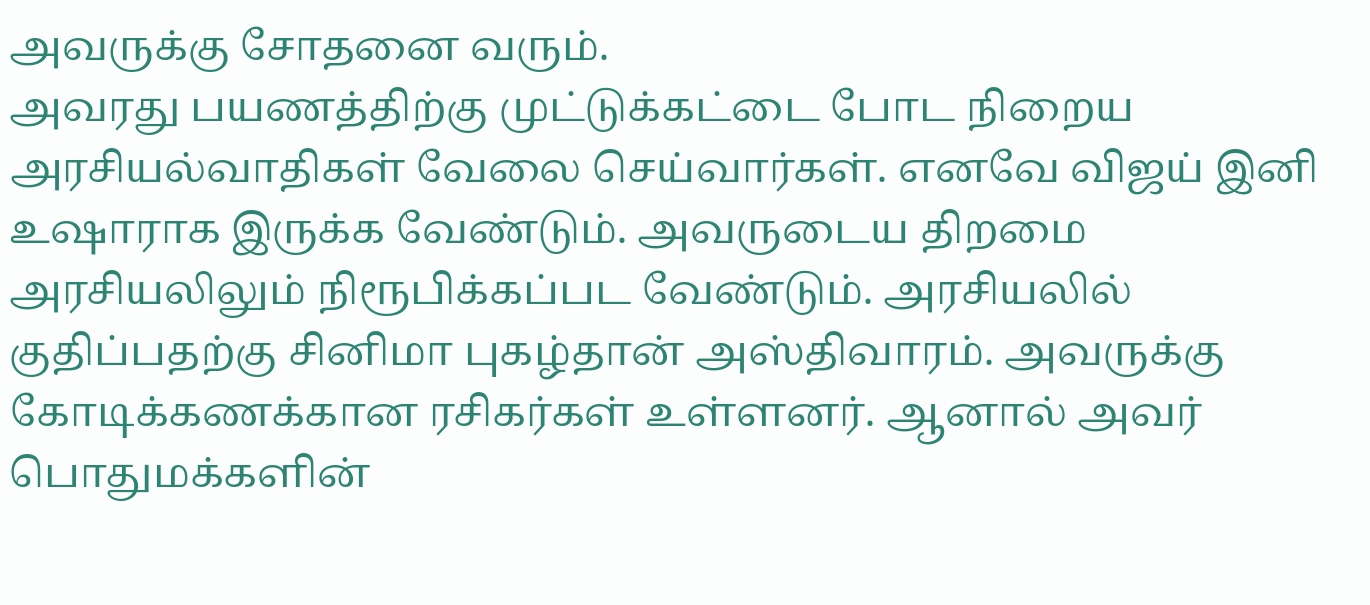அவருக்கு சோதனை வரும்.
அவரது பயணத்திற்கு முட்டுக்கட்டை போட நிறைய அரசியல்வாதிகள் வேலை செய்வார்கள். எனவே விஜய் இனி உஷாராக இருக்க வேண்டும். அவருடைய திறமை அரசியலிலும் நிரூபிக்கப்பட வேண்டும். அரசியலில் குதிப்பதற்கு சினிமா புகழ்தான் அஸ்திவாரம். அவருக்கு கோடிக்கணக்கான ரசிகர்கள் உள்ளனர். ஆனால் அவர் பொதுமக்களின்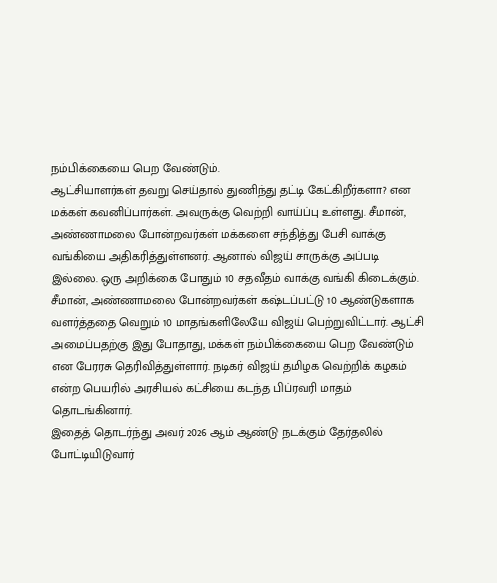நம்பிக்கையை பெற வேண்டும்.
ஆட்சியாளர்கள் தவறு செய்தால் துணிந்து தட்டி கேட்கிறீர்களா? என மக்கள் கவனிப்பார்கள். அவருக்கு வெற்றி வாய்ப்பு உள்ளது. சீமான், அண்ணாமலை போன்றவர்கள் மக்களை சந்தித்து பேசி வாக்கு வங்கியை அதிகரித்துள்ளனர். ஆனால் விஜய் சாருக்கு அப்படி இல்லை. ஒரு அறிக்கை போதும் 10 சதவீதம் வாக்கு வங்கி கிடைக்கும்.
சீமான், அண்ணாமலை போன்றவர்கள் கஷ்டப்பட்டு 10 ஆண்டுகளாக வளர்த்ததை வெறும் 10 மாதங்களிலேயே விஜய் பெற்றுவிட்டார். ஆட்சி அமைப்பதற்கு இது போதாது, மக்கள் நம்பிக்கையை பெற வேண்டும் என பேரரசு தெரிவித்துள்ளார். நடிகர் விஜய் தமிழக வெற்றிக் கழகம் என்ற பெயரில் அரசியல் கட்சியை கடந்த பிப்ரவரி மாதம் தொடங்கினார்.
இதைத் தொடர்ந்து அவர் 2026 ஆம் ஆண்டு நடக்கும் தேர்தலில் போட்டியிடுவார்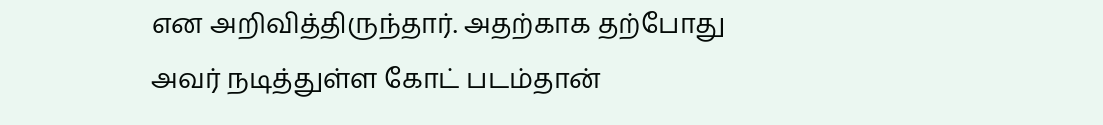என அறிவித்திருந்தார். அதற்காக தற்போது அவர் நடித்துள்ள கோட் படம்தான்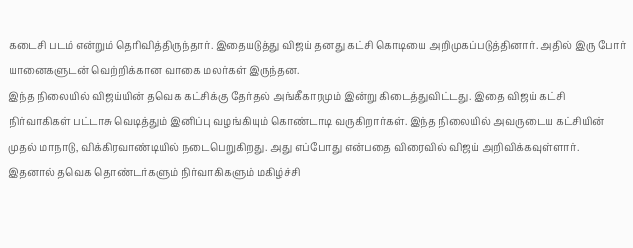கடைசி படம் என்றும் தெரிவித்திருந்தார். இதையடுத்து விஜய் தனது கட்சி கொடியை அறிமுகப்படுத்தினார். அதில் இரு போர் யானைகளுடன் வெற்றிக்கான வாகை மலர்கள் இருந்தன.
இந்த நிலையில் விஜய்யின் தவெக கட்சிக்கு தேர்தல் அங்கீகாரமும் இன்று கிடைத்துவிட்டது. இதை விஜய் கட்சி நிர்வாகிகள் பட்டாசு வெடித்தும் இனிப்பு வழங்கியும் கொண்டாடி வருகிறார்கள். இந்த நிலையில் அவருடைய கட்சியின் முதல் மாநாடு, விக்கிரவாண்டியில் நடைபெறுகிறது. அது எப்போது என்பதை விரைவில் விஜய் அறிவிக்கவுள்ளார். இதனால் தவெக தொண்டர்களும் நிர்வாகிகளும் மகிழ்ச்சி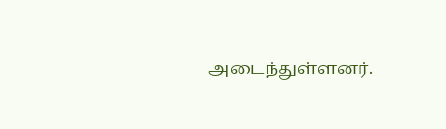அடைந்துள்ளனர்.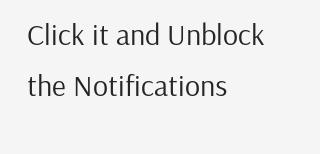Click it and Unblock the Notifications